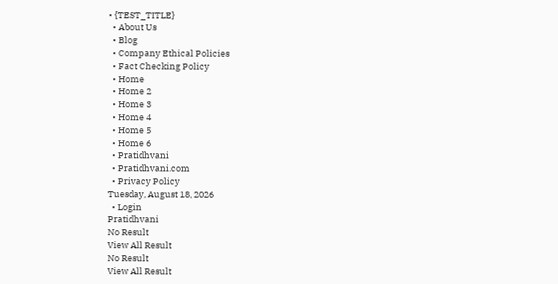• {TEST_TITLE}
  • About Us
  • Blog
  • Company Ethical Policies
  • Fact Checking Policy
  • Home
  • Home 2
  • Home 3
  • Home 4
  • Home 5
  • Home 6
  • Pratidhvani
  • Pratidhvani.com
  • Privacy Policy
Tuesday, August 18, 2026
  • Login
Pratidhvani
No Result
View All Result
No Result
View All Result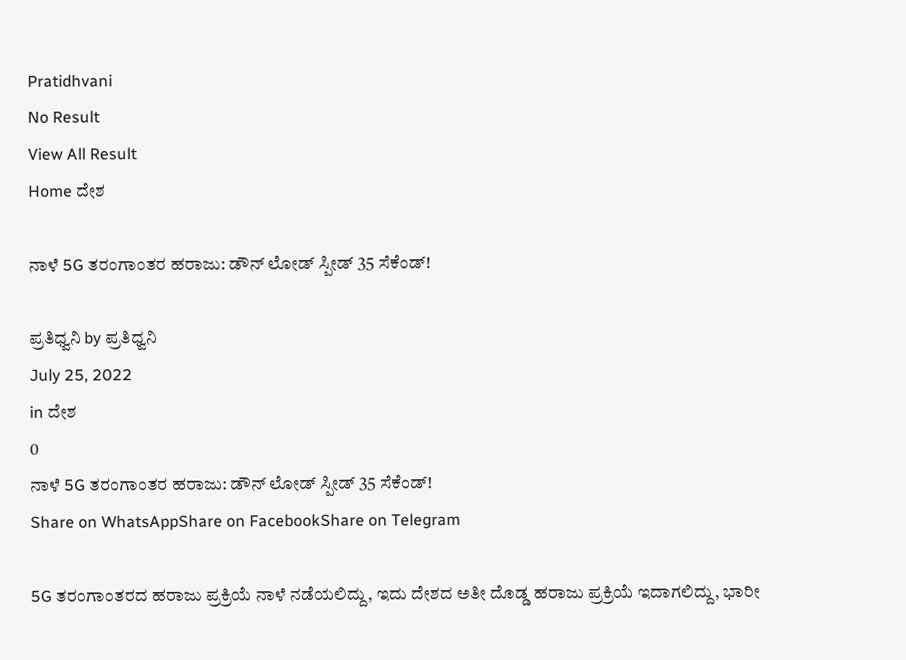Pratidhvani
No Result
View All Result
Home ದೇಶ

ನಾಳೆ 5G ತರಂಗಾಂತರ ಹರಾಜು: ಡೌನ್‌ ಲೋಡ್‌ ಸ್ಪೀಡ್ 35 ಸೆಕೆಂಡ್!

ಪ್ರತಿಧ್ವನಿ by ಪ್ರತಿಧ್ವನಿ
July 25, 2022
in ದೇಶ
0
ನಾಳೆ 5G ತರಂಗಾಂತರ ಹರಾಜು: ಡೌನ್‌ ಲೋಡ್‌ ಸ್ಪೀಡ್ 35 ಸೆಕೆಂಡ್!
Share on WhatsAppShare on FacebookShare on Telegram

5G ತರಂಗಾಂತರದ ಹರಾಜು ಪ್ರಕ್ರಿಯೆ ನಾಳೆ ನಡೆಯಲಿದ್ದು, ಇದು ದೇಶದ ಅತೀ ದೊಡ್ಡ ಹರಾಜು ಪ್ರಕ್ರಿಯೆ ಇದಾಗಲಿದ್ದು, ಭಾರೀ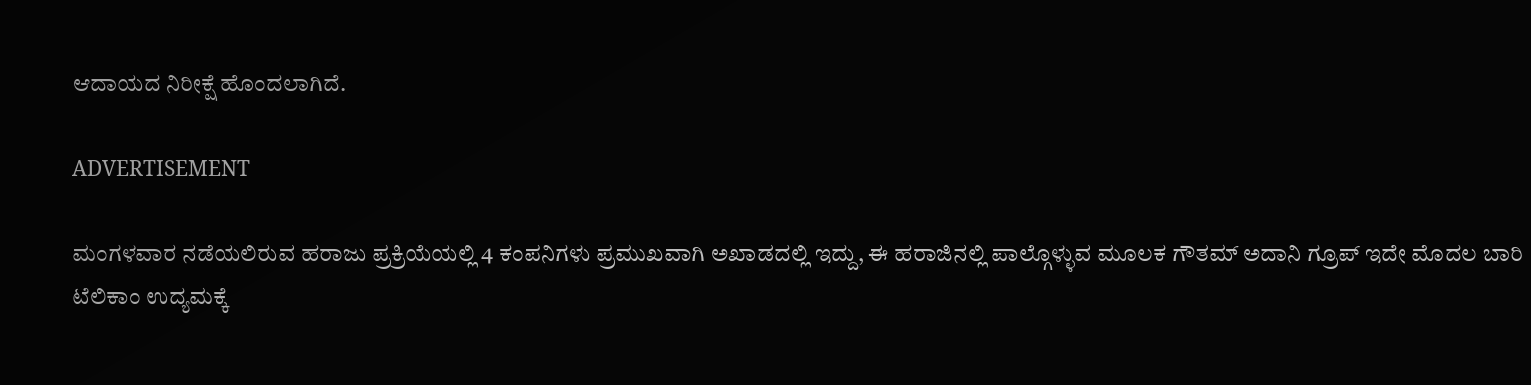ಆದಾಯದ ನಿರೀಕ್ಷೆ ಹೊಂದಲಾಗಿದೆ.

ADVERTISEMENT

ಮಂಗಳವಾರ ನಡೆಯಲಿರುವ ಹರಾಜು ಪ್ರಕ್ರಿಯೆಯಲ್ಲಿ 4 ಕಂಪನಿಗಳು ಪ್ರಮುಖವಾಗಿ ಅಖಾಡದಲ್ಲಿ ಇದ್ದು, ಈ ಹರಾಜಿನಲ್ಲಿ ಪಾಲ್ಗೊಳ್ಳುವ ಮೂಲಕ ಗೌತಮ್‌ ಅದಾನಿ ಗ್ರೂಪ್ ಇದೇ ಮೊದಲ ಬಾರಿ ಟೆಲಿಕಾಂ ಉದ್ಯಮಕ್ಕೆ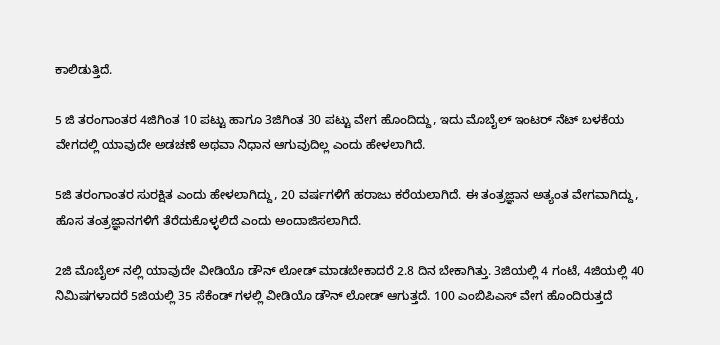ಕಾಲಿಡುತ್ತಿದೆ.

5 ಜಿ ತರಂಗಾಂತರ 4ಜಿಗಿಂತ 10 ಪಟ್ಟು ಹಾಗೂ 3ಜಿಗಿಂತ 30 ಪಟ್ಟು ವೇಗ ಹೊಂದಿದ್ದು, ಇದು ಮೊಬೈಲ್‌ ಇಂಟರ್‌ ನೆಟ್‌ ಬಳಕೆಯ ವೇಗದಲ್ಲಿ ಯಾವುದೇ ಅಡಚಣೆ ಅಥವಾ ನಿಧಾನ ಆಗುವುದಿಲ್ಲ ಎಂದು ಹೇಳಲಾಗಿದೆ.

5ಜಿ ತರಂಗಾಂತರ ಸುರಕ್ಷಿತ ಎಂದು ಹೇಳಲಾಗಿದ್ದು, 20 ವರ್ಷಗಳಿಗೆ ಹರಾಜು ಕರೆಯಲಾಗಿದೆ. ಈ ತಂತ್ರಜ್ಞಾನ ಅತ್ಯಂತ ವೇಗವಾಗಿದ್ದು, ಹೊಸ ತಂತ್ರಜ್ಞಾನಗಳಿಗೆ ತೆರೆದುಕೊಳ್ಳಲಿದೆ ಎಂದು ಅಂದಾಜಿಸಲಾಗಿದೆ.

2ಜಿ ಮೊಬೈಲ್‌ ನಲ್ಲಿ ಯಾವುದೇ ವೀಡಿಯೊ ಡೌನ್‌ ಲೋಡ್‌ ಮಾಡಬೇಕಾದರೆ 2.8 ದಿನ ಬೇಕಾಗಿತ್ತು. 3ಜಿಯಲ್ಲಿ 4 ಗಂಟೆ, 4ಜಿಯಲ್ಲಿ 40 ನಿಮಿಷಗಳಾದರೆ 5ಜಿಯಲ್ಲಿ 35 ಸೆಕೆಂಡ್‌ ಗಳಲ್ಲಿ ವೀಡಿಯೊ ಡೌನ್‌ ಲೋಡ್ ಆಗುತ್ತದೆ. 100 ಎಂಬಿಪಿಎಸ್ ವೇಗ ಹೊಂದಿರುತ್ತದೆ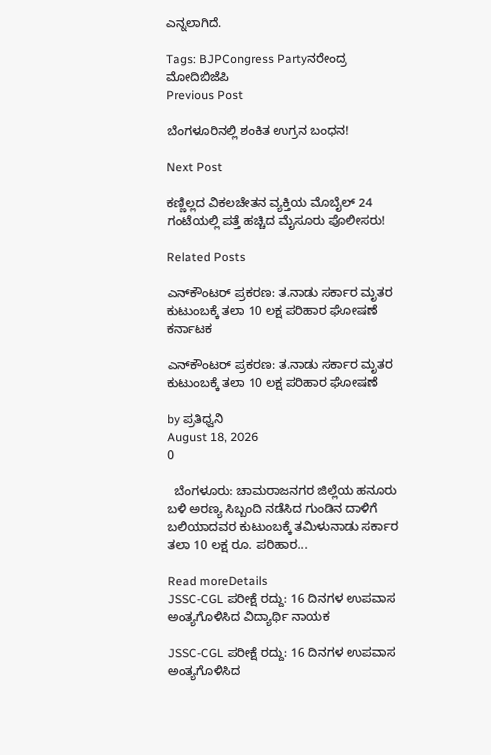ಎನ್ನಲಾಗಿದೆ.

Tags: BJPCongress Partyನರೇಂದ್ರ ಮೋದಿಬಿಜೆಪಿ
Previous Post

ಬೆಂಗಳೂರಿನಲ್ಲಿ ಶಂಕಿತ ಉಗ್ರನ ಬಂಧನ!

Next Post

ಕಣ್ಣಿಲ್ಲದ ವಿಕಲಚೇತನ ವ್ಯಕ್ತಿಯ ಮೊಬೈಲ್ 24 ಗಂಟೆಯಲ್ಲಿ ಪತ್ತೆ ಹಚ್ಚಿದ ಮೈಸೂರು ಪೊಲೀಸರು!

Related Posts

ಎನ್‌ಕೌಂಟರ್‌ ಪ್ರಕರಣ: ತ.ನಾಡು ಸರ್ಕಾರ ಮೃತರ ಕುಟುಂಬಕ್ಕೆ ತಲಾ 10 ಲಕ್ಷ ಪರಿಹಾರ ಘೋಷಣೆ
ಕರ್ನಾಟಕ

ಎನ್‌ಕೌಂಟರ್‌ ಪ್ರಕರಣ: ತ.ನಾಡು ಸರ್ಕಾರ ಮೃತರ ಕುಟುಂಬಕ್ಕೆ ತಲಾ 10 ಲಕ್ಷ ಪರಿಹಾರ ಘೋಷಣೆ

by ಪ್ರತಿಧ್ವನಿ
August 18, 2026
0

  ಬೆಂಗಳೂರು: ಚಾಮರಾಜನಗರ ಜಿಲ್ಲೆಯ ಹನೂರು ಬಳಿ ಅರಣ್ಯ ಸಿಬ್ಬಂದಿ ನಡೆಸಿದ ಗುಂಡಿನ ದಾಳಿಗೆ ಬಲಿಯಾದವರ ಕುಟುಂಬಕ್ಕೆ ತಮಿಳುನಾಡು ಸರ್ಕಾರ ತಲಾ 10 ಲಕ್ಷ ರೂ. ಪರಿಹಾರ...

Read moreDetails
JSSC-CGL ಪರೀಕ್ಷೆ ರದ್ದು: 16 ದಿನಗಳ ಉಪವಾಸ ಅಂತ್ಯಗೊಳಿಸಿದ ವಿದ್ಯಾರ್ಥಿ ನಾಯಕ

JSSC-CGL ಪರೀಕ್ಷೆ ರದ್ದು: 16 ದಿನಗಳ ಉಪವಾಸ ಅಂತ್ಯಗೊಳಿಸಿದ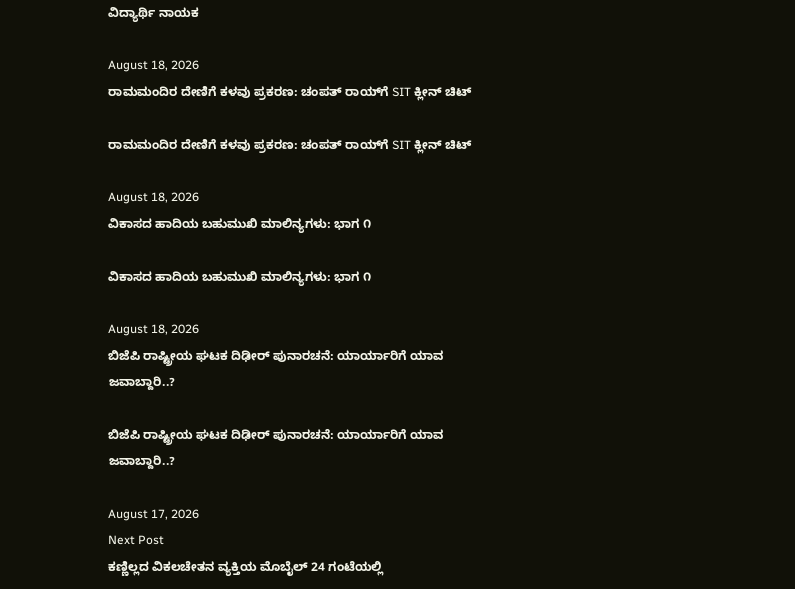ವಿದ್ಯಾರ್ಥಿ ನಾಯಕ

August 18, 2026
ರಾಮಮಂದಿರ ದೇಣಿಗೆ ಕಳವು ಪ್ರಕರಣ: ಚಂಪತ್ ರಾಯ್‌ಗೆ SIT ಕ್ಲೀನ್ ಚಿಟ್

ರಾಮಮಂದಿರ ದೇಣಿಗೆ ಕಳವು ಪ್ರಕರಣ: ಚಂಪತ್ ರಾಯ್‌ಗೆ SIT ಕ್ಲೀನ್ ಚಿಟ್

August 18, 2026
ವಿಕಾಸದ ಹಾದಿಯ ಬಹುಮುಖಿ ಮಾಲಿನ್ಯಗಳು: ಭಾಗ ೧

ವಿಕಾಸದ ಹಾದಿಯ ಬಹುಮುಖಿ ಮಾಲಿನ್ಯಗಳು: ಭಾಗ ೧

August 18, 2026
ಬಿಜೆಪಿ ರಾಷ್ಟ್ರೀಯ ಘಟಕ ದಿಢೀರ್‌ ಪುನಾರಚನೆ: ಯಾರ್ಯಾರಿಗೆ ಯಾವ ಜವಾಬ್ದಾರಿ..?

ಬಿಜೆಪಿ ರಾಷ್ಟ್ರೀಯ ಘಟಕ ದಿಢೀರ್‌ ಪುನಾರಚನೆ: ಯಾರ್ಯಾರಿಗೆ ಯಾವ ಜವಾಬ್ದಾರಿ..?

August 17, 2026
Next Post
ಕಣ್ಣಿಲ್ಲದ ವಿಕಲಚೇತನ ವ್ಯಕ್ತಿಯ ಮೊಬೈಲ್ 24 ಗಂಟೆಯಲ್ಲಿ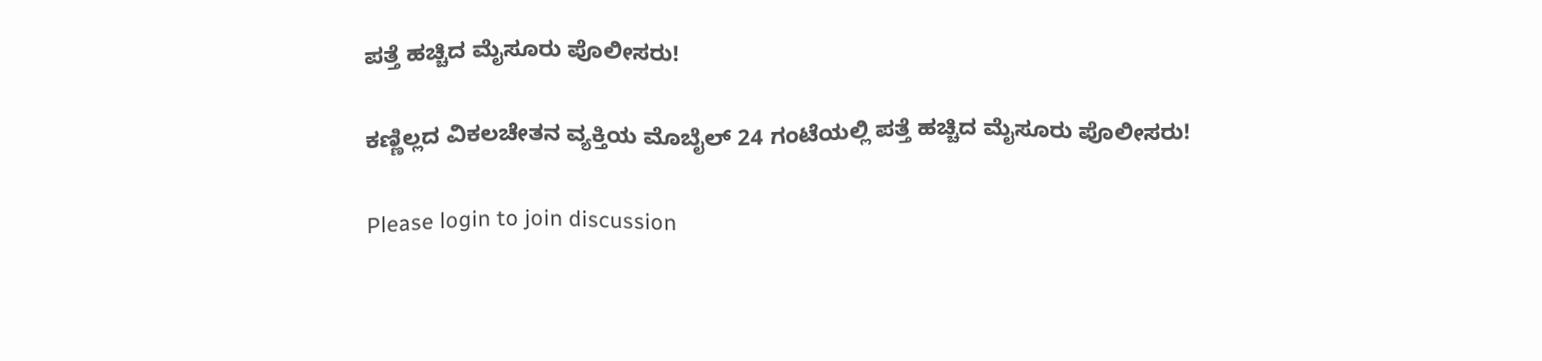ಪತ್ತೆ ಹಚ್ಚಿದ ಮೈಸೂರು ಪೊಲೀಸರು!

ಕಣ್ಣಿಲ್ಲದ ವಿಕಲಚೇತನ ವ್ಯಕ್ತಿಯ ಮೊಬೈಲ್ 24 ಗಂಟೆಯಲ್ಲಿ ಪತ್ತೆ ಹಚ್ಚಿದ ಮೈಸೂರು ಪೊಲೀಸರು!

Please login to join discussion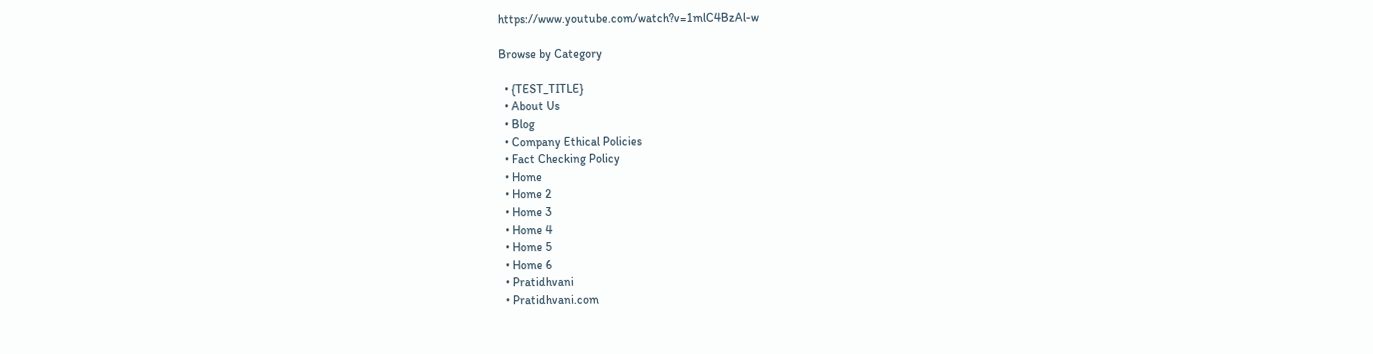https://www.youtube.com/watch?v=1mlC4BzAl-w

Browse by Category

  • {TEST_TITLE}
  • About Us
  • Blog
  • Company Ethical Policies
  • Fact Checking Policy
  • Home
  • Home 2
  • Home 3
  • Home 4
  • Home 5
  • Home 6
  • Pratidhvani
  • Pratidhvani.com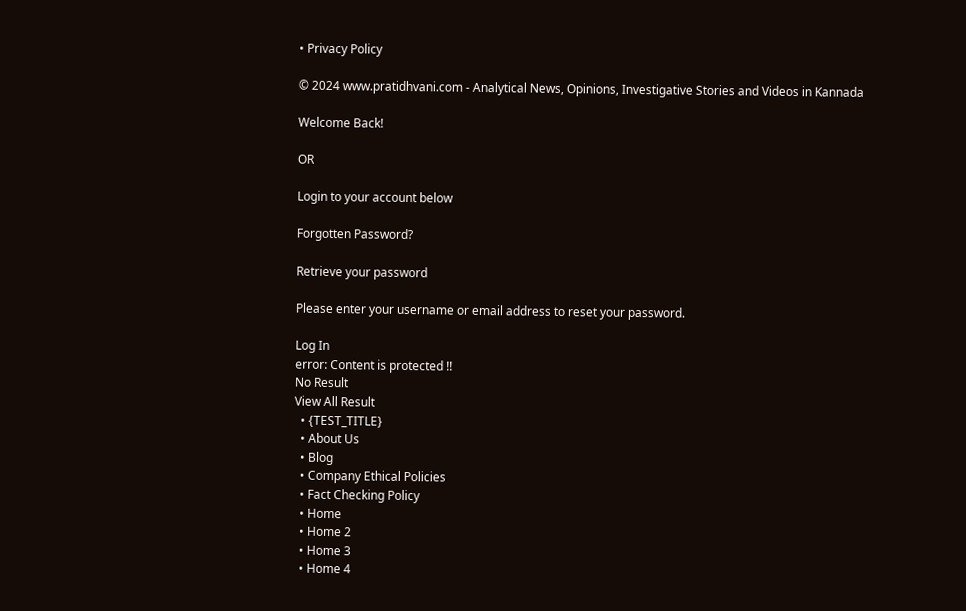• Privacy Policy

© 2024 www.pratidhvani.com - Analytical News, Opinions, Investigative Stories and Videos in Kannada

Welcome Back!

OR

Login to your account below

Forgotten Password?

Retrieve your password

Please enter your username or email address to reset your password.

Log In
error: Content is protected !!
No Result
View All Result
  • {TEST_TITLE}
  • About Us
  • Blog
  • Company Ethical Policies
  • Fact Checking Policy
  • Home
  • Home 2
  • Home 3
  • Home 4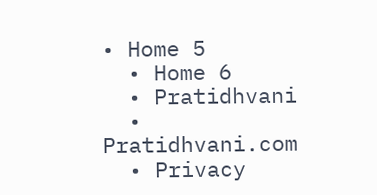• Home 5
  • Home 6
  • Pratidhvani
  • Pratidhvani.com
  • Privacy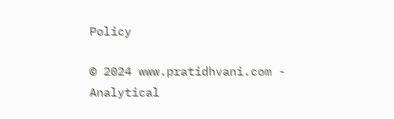Policy

© 2024 www.pratidhvani.com - Analytical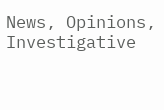News, Opinions, Investigative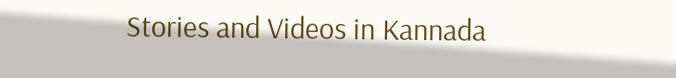Stories and Videos in Kannada